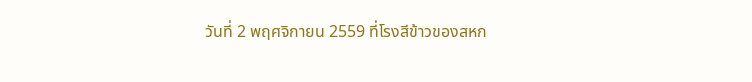วันที่ 2 พฤศจิกายน 2559 ที่โรงสีข้าวของสหก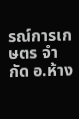รณ์การเกษตร จำกัด อ.ห้าง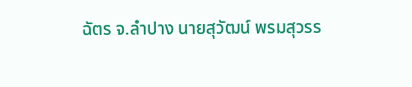ฉัตร จ.ลำปาง นายสุวัฒน์ พรมสุวรร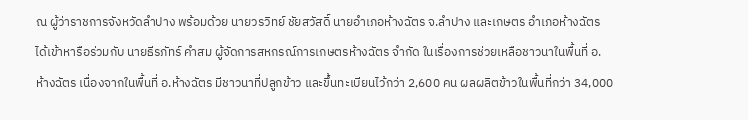ณ ผู้ว่าราชการจังหวัดลำปาง พร้อมด้วย นายวรวิทย์ ชัยสวัสดิ์ นายอำเภอห้างฉัตร จ.ลำปาง และเกษตร อำเภอห้างฉัตร ได้เข้าหารือร่วมกับ นายธีรภัทร์ คำสม ผู้จัดการสหกรณ์การเกษตรห้างฉัตร จำกัด ในเรื่องการช่วยเหลือชาวนาในพื้นที่ อ.ห้างฉัตร เนื่องจากในพื้นที่ อ.ห้างฉัตร มีชาวนาที่ปลูกข้าว และขึ้นทะเบียนไว้กว่า 2,600 คน ผลผลิตข้าวในพื้นที่กว่า 34,000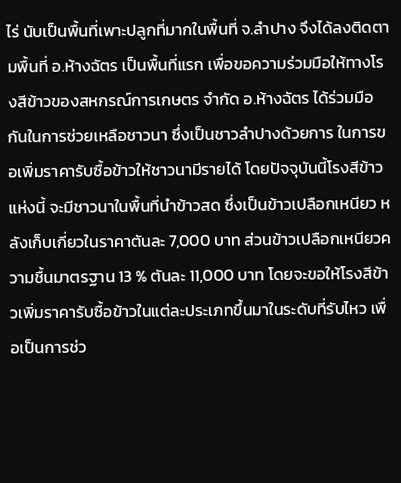ไร่ นับเป็นพื้นที่เพาะปลูกที่มากในพื้นที่ จ.ลำปาง จึงได้ลงติดตามพื้นที่ อ.ห้างฉัตร เป็นพื้นที่แรก เพื่อขอความร่วมมือให้ทางโรงสีข้าวของสหกรณ์การเกษตร จำกัด อ.ห้างฉัตร ได้ร่วมมือกันในการช่วยเหลือชาวนา ซึ่งเป็นชาวลำปางด้วยการ ในการขอเพิ่มราคารับซื้อข้าวให้ชาวนามีรายได้ โดยปัจจุบันนี้โรงสีข้าวแห่งนี้ จะมีชาวนาในพื้นที่นำข้าวสด ซึ่งเป็นข้าวเปลือกเหนียว หลังเก็บเกี่ยวในราคาตันละ 7,000 บาท ส่วนข้าวเปลือกเหนียวความชื้นมาตรฐาน 13 % ตันละ 11,000 บาท โดยจะขอให้โรงสีข้าวเพิ่มราคารับซื้อข้าวในแต่ละประเภทขึ้นมาในระดับที่รับไหว เพื่อเป็นการช่ว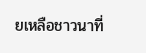ยเหลือชาวนาที่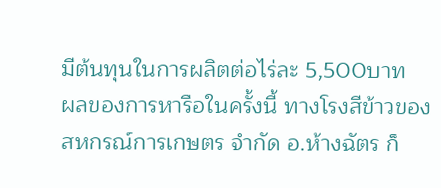มีต้นทุนในการผลิตต่อไร่ละ 5,500บาท
ผลของการหารือในครั้งนี้ ทางโรงสีข้าวของสหกรณ์การเกษตร จำกัด อ.ห้างฉัตร ก็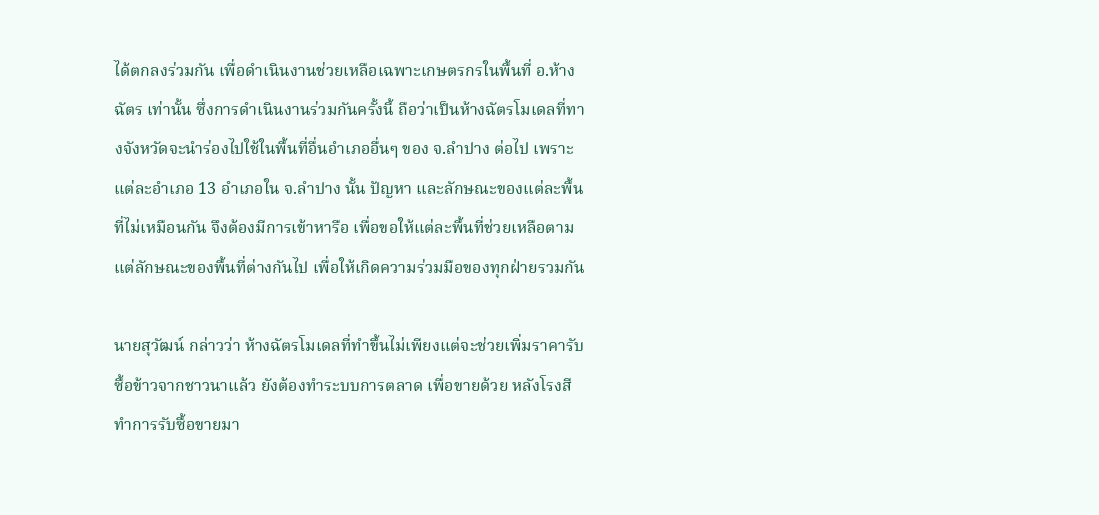ได้ตกลงร่วมกัน เพื่อดำเนินงานช่วยเหลือเฉพาะเกษตรกรในพื้นที่ อ.ห้างฉัตร เท่านั้น ซึ่งการดำเนินงานร่วมกันครั้งนี้ ถือว่าเป็นห้างฉัตรโมเดลที่ทางจังหวัดจะนำร่องไปใช้ในพื้นที่อื่นอำเภออื่นๆ ของ จ.ลำปาง ต่อไป เพราะแต่ละอำเภอ 13 อำเภอใน จ.ลำปาง นั้น ปัญหา และลักษณะของแต่ละพื้นที่ไม่เหมือนกัน จึงต้องมีการเข้าหารือ เพื่อขอให้แต่ละพื้นที่ช่วยเหลือตามแต่ลักษณะของพื้นที่ต่างกันไป เพื่อให้เกิดความร่วมมือของทุกฝ่ายรวมกัน

นายสุวัฒน์ กล่าวว่า ห้างฉัตรโมเดลที่ทำขึ้นไม่เพียงแต่จะช่วยเพิ่มราคารับซื้อข้าวจากชาวนาแล้ว ยังต้องทำระบบการตลาด เพื่อขายด้วย หลังโรงสีทำการรับซื้อขายมา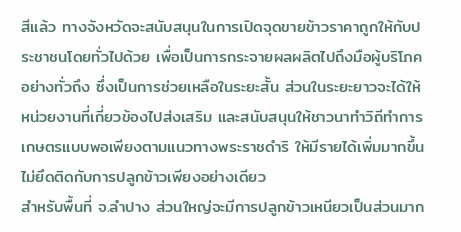สีแล้ว ทางจังหวัดจะสนับสนุนในการเปิดจุดขายข้าวราคาถูกให้กับประชาชนโดยทั่วไปด้วย เพื่อเป็นการกระจายผลผลิตไปถึงมือผู้บริโภคอย่างทั่วถึง ซึ่งเป็นการช่วยเหลือในระยะสั้น ส่วนในระยะยาวจะได้ให้หน่วยงานที่เกี่ยวข้องไปส่งเสริม และสนับสนุนให้ชาวนาทำวิถีทำการเกษตรแบบพอเพียงตามแนวทางพระราชดำริ ให้มีรายได้เพิ่มมากขึ้น ไม่ยึดติดกับการปลูกข้าวเพียงอย่างเดียว
สำหรับพื้นที่ จ.ลำปาง ส่วนใหญ่จะมีการปลูกข้าวเหนียวเป็นส่วนมาก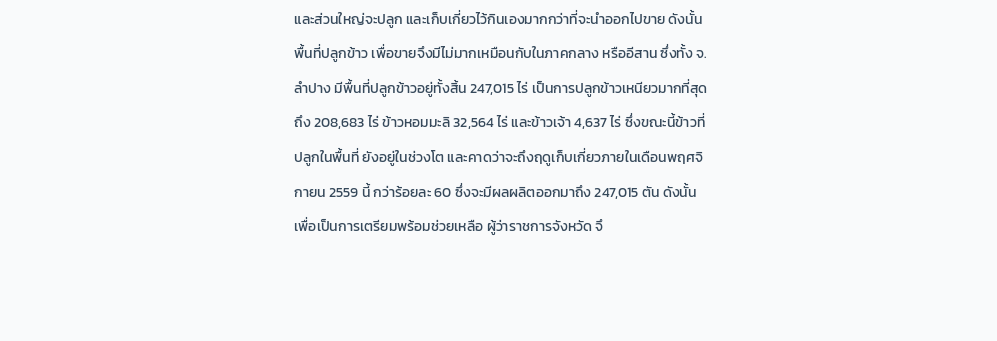และส่วนใหญ่จะปลูก และเก็บเกี่ยวไว้กินเองมากกว่าที่จะนำออกไปขาย ดังนั้น พื้นที่ปลูกข้าว เพื่อขายจึงมีไม่มากเหมือนกับในภาคกลาง หรืออีสาน ซึ่งทั้ง จ.ลำปาง มีพื้นที่ปลูกข้าวอยู่ทั้งสิ้น 247,015 ไร่ เป็นการปลูกข้าวเหนียวมากที่สุดถึง 208,683 ไร่ ข้าวหอมมะลิ 32,564 ไร่ และข้าวเจ้า 4,637 ไร่ ซึ่งขณะนี้ข้าวที่ปลูกในพื้นที่ ยังอยู่ในช่วงโต และคาดว่าจะถึงฤดูเก็บเกี่ยวภายในเดือนพฤศจิกายน 2559 นี้ กว่าร้อยละ 60 ซึ่งจะมีผลผลิตออกมาถึง 247,015 ตัน ดังนั้น เพื่อเป็นการเตรียมพร้อมช่วยเหลือ ผู้ว่าราชการจังหวัด จึ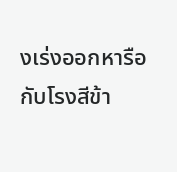งเร่งออกหารือกับโรงสีข้า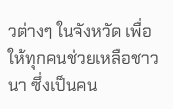วต่างๆ ในจังหวัด เพื่อให้ทุกคนช่วยเหลือชาวนา ซึ่งเป็นคน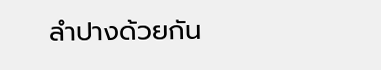ลำปางด้วยกัน